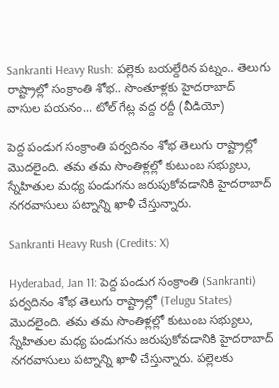Sankranti Heavy Rush: పల్లెకు బయల్దేరిన పట్నం.. తెలుగు రాష్ట్రాల్లో సంక్రాంతి శోభ.. సొంతూళ్లకు హైదరాబాద్‌ వాసుల పయనం... టోల్‌ గేట్ల వద్ద రద్దీ (వీడియో)

పెద్ద పండుగ సంక్రాంతి పర్వదినం శోభ తెలుగు రాష్ట్రాల్లో మొదలైంది. తమ తమ సొంతిళ్లల్లో కుటుంబ సభ్యులు, స్నేహితుల మధ్య పండుగను జరుపుకోవడానికి హైదరాబాద్ నగరవాసులు పట్నాన్ని ఖాళీ చేస్తున్నారు.

Sankranti Heavy Rush (Credits: X)

Hyderabad, Jan 11: పెద్ద పండుగ సంక్రాంతి (Sankranti) పర్వదినం శోభ తెలుగు రాష్ట్రాల్లో (Telugu States) మొదలైంది. తమ తమ సొంతిళ్లల్లో కుటుంబ సభ్యులు, స్నేహితుల మధ్య పండుగను జరుపుకోవడానికి హైదరాబాద్ నగరవాసులు పట్నాన్ని ఖాళీ చేస్తున్నారు. పల్లెలకు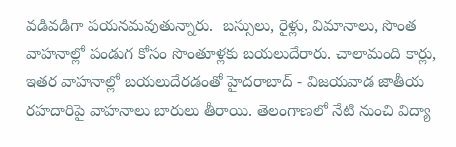వడివడిగా పయనమవుతున్నారు.  బస్సులు, రైళ్లు, విమానాలు, సొంత వాహనాల్లో పండుగ కోసం సొంతూళ్లకు బయలుదేరారు. చాలామంది కార్లు, ఇతర వాహనాల్లో బయలుదేరడంతో హైదరాబాద్ - విజయవాడ జాతీయ రహదారిపై వాహనాలు బారులు తీరాయి. తెలంగాణలో నేటి నుంచి విద్యా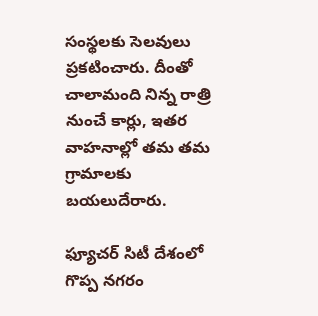సంస్థలకు సెలవులు ప్రకటించారు. దీంతో చాలామంది నిన్న రాత్రి నుంచే కార్లు, ఇతర వాహనాల్లో తమ తమ గ్రామాలకు బయలుదేరారు.

ఫ్యూచర్‌ సిటీ దేశంలో గొప్ప నగరం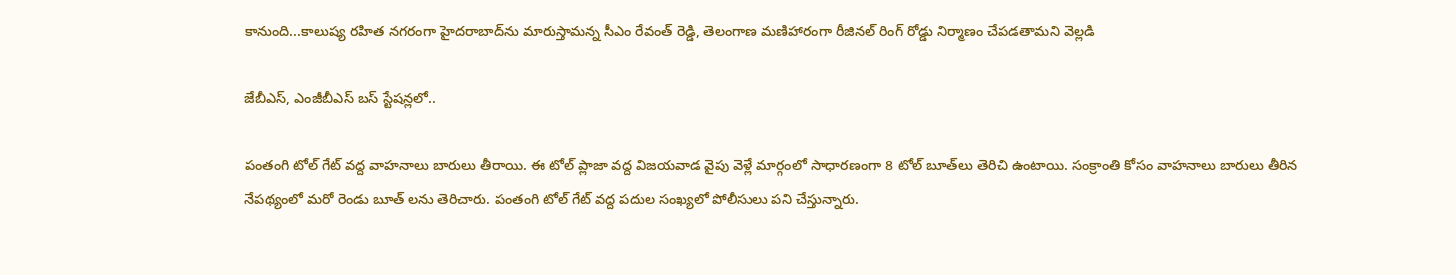కానుంది...కాలుష్య రహిత నగరంగా హైదరాబాద్‌ను మారుస్తామన్న సీఎం రేవంత్ రెడ్డి, తెలంగాణ మణిహారంగా రీజినల్ రింగ్ రోడ్డు నిర్మాణం చేపడతామని వెల్లడి

జేబీఎస్, ఎంజీబీఎస్ బస్ స్టేషన్లలో..

పంతంగి టోల్ గేట్ వద్ద వాహనాలు బారులు తీరాయి. ఈ టోల్ ప్లాజా వద్ద విజయవాడ వైపు వెళ్లే మార్గంలో సాధారణంగా 8 టోల్ బూత్‌లు తెరిచి ఉంటాయి. సంక్రాంతి కోసం వాహనాలు బారులు తీరిన నేపథ్యంలో మరో రెండు బూత్‌ లను తెరిచారు. పంతంగి టోల్ గేట్ వద్ద పదుల సంఖ్యలో పోలీసులు పని చేస్తున్నారు.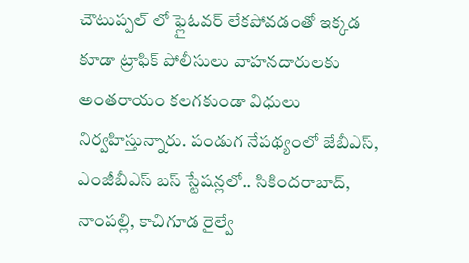చౌటుప్పల్‌ లో ఫ్లైఓవర్ లేకపోవడంతో ఇక్కడ కూడా ట్రాఫిక్ పోలీసులు వాహనదారులకు అంతరాయం కలగకుండా విధులు నిర్వహిస్తున్నారు. పండుగ నేపథ్యంలో జేబీఎస్, ఎంజీబీఎస్ బస్ స్టేషన్లలో.. సికిందరాబాద్, నాంపల్లి, కాచిగూడ రైల్వే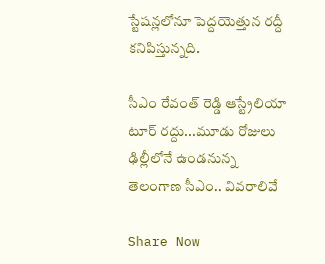స్టేషన్లలోనూ పెద్దయెత్తున రద్దీ కనిపిస్తున్నది.

సీఎం రేవంత్ రెడ్డి ఆస్ట్రేలియా టూర్ రద్దు...మూడు రోజులు ఢిల్లీలోనే ఉండనున్న తెలంగాణ సీఎం.. వివరాలివే

Share Now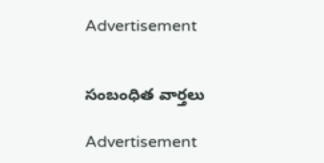Advertisement


సంబంధిత వార్తలు

Advertisement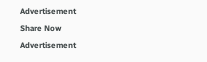Advertisement
Share Now
Advertisement